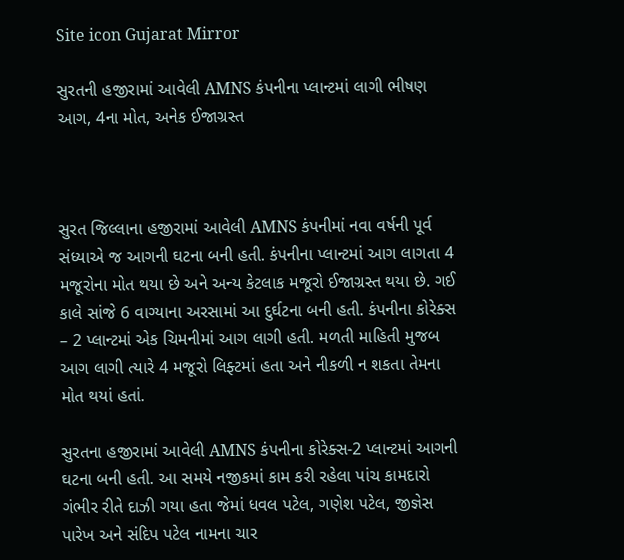Site icon Gujarat Mirror

સુરતની હજીરામાં આવેલી AMNS કંપનીના પ્લાન્ટમાં લાગી ભીષણ આગ, 4ના મોત, અનેક ઈજાગ્રસ્ત



સુરત જિલ્લાના હજીરામાં આવેલી AMNS કંપનીમાં નવા વર્ષની પૂર્વ સંધ્યાએ જ આગની ઘટના બની હતી. કંપનીના પ્લાન્ટમાં આગ લાગતા 4 મજૂરોના મોત થયા છે અને અન્ય કેટલાક મજૂરો ઈજાગ્રસ્ત થયા છે. ગઈ કાલે સાંજે 6 વાગ્યાના અરસામાં આ દુર્ઘટના બની હતી. કંપનીના કોરેક્સ – 2 પ્લાન્ટમાં એક ચિમનીમાં આગ લાગી હતી. મળતી માહિતી મુજબ આગ લાગી ત્યારે 4 મજૂરો લિફ્ટમાં હતા અને નીકળી ન શકતા તેમના મોત થયાં હતાં.

સુરતના હજીરામાં આવેલી AMNS કંપનીના કોરેક્સ-2 પ્લાન્ટમાં આગની ઘટના બની હતી. આ સમયે નજીકમાં કામ કરી રહેલા પાંચ કામદારો ગંભીર રીતે દાઝી ગયા હતા જેમાં ધવલ પટેલ, ગણેશ પટેલ, જીજ્ઞેસ પારેખ અને સંદિપ પટેલ નામના ચાર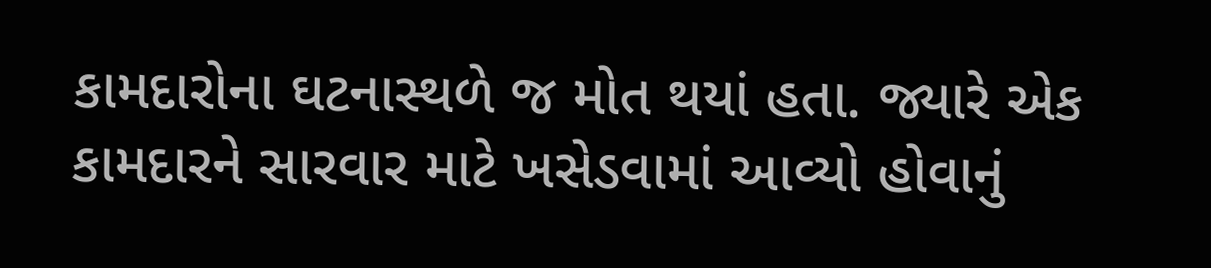કામદારોના ઘટનાસ્થળે જ મોત થયાં હતા. જ્યારે એક કામદારને સારવાર માટે ખસેડવામાં આવ્યો હોવાનું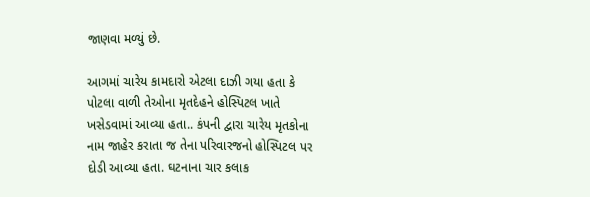જાણવા મળ્યું છે.

આગમાં ચારેય કામદારો એટલા દાઝી ગયા હતા કે પોટલા વાળી તેઓના મૃતદેહને હોસ્પિટલ ખાતે ખસેડવામાં આવ્યા હતા.. કંપની દ્વારા ચારેય મૃતકોના નામ જાહેર કરાતા જ તેના પરિવારજનો હોસ્પિટલ પર દોડી આવ્યા હતા. ઘટનાના ચાર કલાક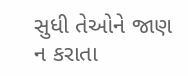સુધી તેઓને જાણ ન કરાતા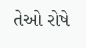તેઓ રોષે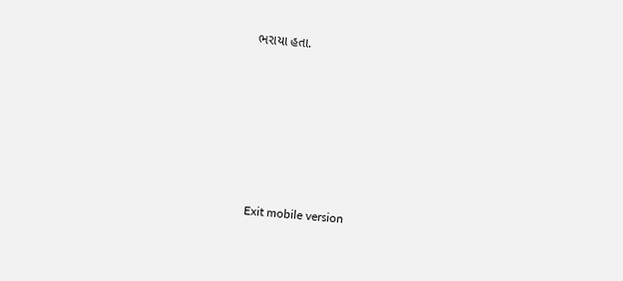ભરાયા હતા.







Exit mobile version